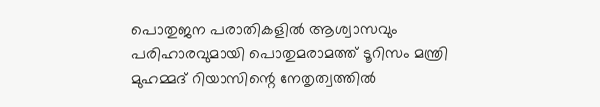പൊതുജന പരാതികളിൽ ആശ്വാസവും പരിഹാരവുമായി പൊതുമരാമത്ത് ടൂറിസം മന്ത്രി മുഹമ്മദ് റിയാസിന്റെ നേതൃത്വത്തിൽ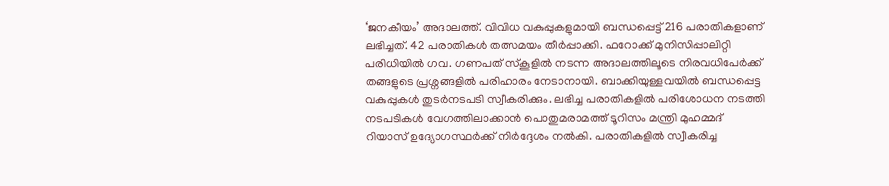‘ജനകീയം’ അദാലത്ത്. വിവിധ വകുപ്പുകളുമായി ബന്ധപ്പെട്ട് 216 പരാതികളാണ് ലഭിച്ചത്. 42 പരാതികൾ തത്സമയം തീർപ്പാക്കി. ഫറോക്ക് മുനിസിപ്പാലിറ്റി പരിധിയിൽ ഗവ. ഗണപത് സ്കൂളിൽ നടന്ന അദാലത്തിലൂടെ നിരവധിപേർക്ക് തങ്ങളുടെ പ്രശ്നങ്ങളിൽ പരിഹാരം നേടാനായി. ബാക്കിയുള്ളവയിൽ ബന്ധപ്പെട്ട വകുപ്പുകൾ തുടർനടപടി സ്വീകരിക്കും. ലഭിച്ച പരാതികളിൽ പരിശോധന നടത്തി നടപടികൾ വേഗത്തിലാക്കാൻ പൊതുമരാമത്ത് ടൂറിസം മന്ത്രി മുഹമ്മദ് റിയാസ് ഉദ്യോഗസ്ഥർക്ക് നിർദ്ദേശം നൽകി. പരാതികളിൽ സ്വീകരിച്ച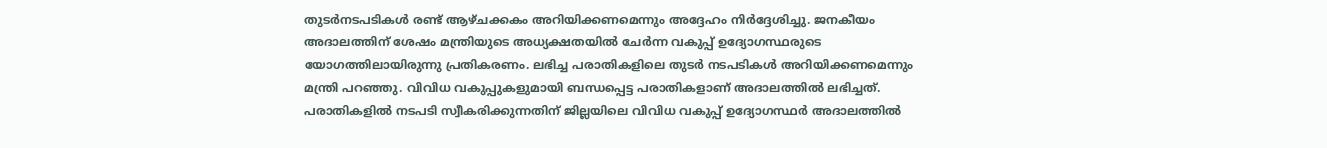തുടർനടപടികൾ രണ്ട് ആഴ്ചക്കകം അറിയിക്കണമെന്നും അദ്ദേഹം നിർദ്ദേശിച്ചു. ജനകീയം അദാലത്തിന് ശേഷം മന്ത്രിയുടെ അധ്യക്ഷതയിൽ ചേർന്ന വകുപ്പ് ഉദ്യോഗസ്ഥരുടെ യോഗത്തിലായിരുന്നു പ്രതികരണം. ലഭിച്ച പരാതികളിലെ തുടർ നടപടികൾ അറിയിക്കണമെന്നും മന്ത്രി പറഞ്ഞു. വിവിധ വകുപ്പുകളുമായി ബന്ധപ്പെട്ട പരാതികളാണ് അദാലത്തിൽ ലഭിച്ചത്.
പരാതികളിൽ നടപടി സ്വീകരിക്കുന്നതിന് ജില്ലയിലെ വിവിധ വകുപ്പ് ഉദ്യോഗസ്ഥർ അദാലത്തിൽ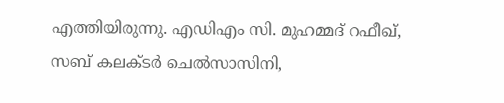എത്തിയിരുന്നു. എഡിഎം സി. മുഹമ്മദ് റഫീഖ്, സബ് കലക്ടർ ചെൽസാസിനി,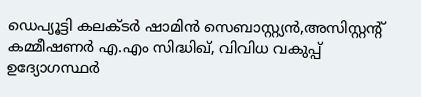ഡെപ്യൂട്ടി കലക്ടർ ഷാമിൻ സെബാസ്റ്റ്യൻ,അസിസ്റ്റന്റ് കമ്മീഷണർ എ.എം സിദ്ധിഖ്, വിവിധ വകുപ്പ് ഉദ്യോഗസ്ഥർ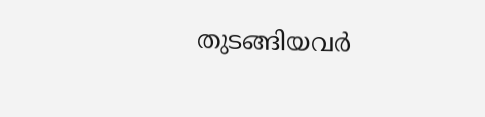തുടങ്ങിയവർ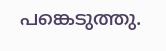പങ്കെടുത്തു.